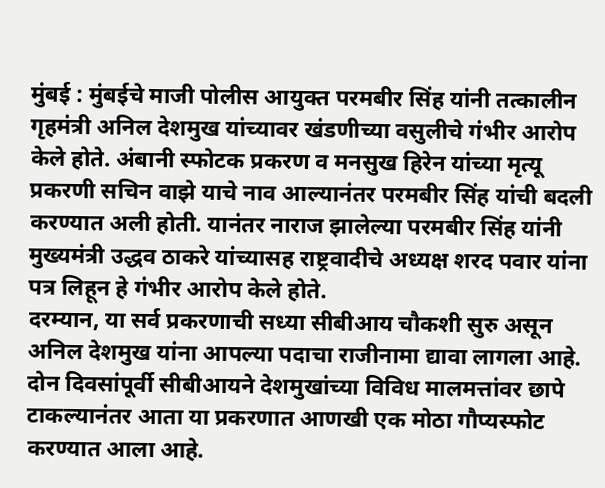मुंबई : मुंबईचे माजी पोलीस आयुक्त परमबीर सिंह यांनी तत्कालीन गृहमंत्री अनिल देशमुख यांच्यावर खंडणीच्या वसुलीचे गंभीर आरोप केले होते. अंबानी स्फोटक प्रकरण व मनसुख हिरेन यांच्या मृत्यू प्रकरणी सचिन वाझे याचे नाव आल्यानंतर परमबीर सिंह यांची बदली करण्यात अली होती. यानंतर नाराज झालेल्या परमबीर सिंह यांनी मुख्यमंत्री उद्धव ठाकरे यांच्यासह राष्ट्रवादीचे अध्यक्ष शरद पवार यांना पत्र लिहून हे गंभीर आरोप केले होते.
दरम्यान, या सर्व प्रकरणाची सध्या सीबीआय चौकशी सुरु असून अनिल देशमुख यांना आपल्या पदाचा राजीनामा द्यावा लागला आहे. दोन दिवसांपूर्वी सीबीआयने देशमुखांच्या विविध मालमत्तांवर छापे टाकल्यानंतर आता या प्रकरणात आणखी एक मोठा गौप्यस्फोट करण्यात आला आहे.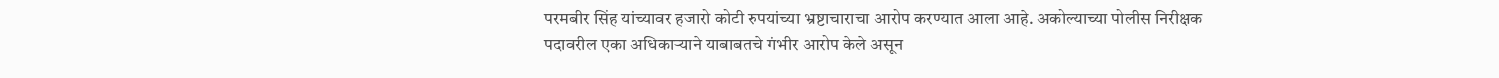परमबीर सिंह यांच्यावर हजारो कोटी रुपयांच्या भ्रष्टाचाराचा आरोप करण्यात आला आहे. अकोल्याच्या पोलीस निरीक्षक पदावरील एका अधिकाऱ्याने याबाबतचे गंभीर आरोप केले असून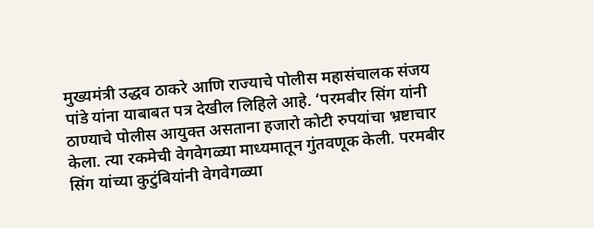मुख्यमंत्री उद्धव ठाकरे आणि राज्याचे पोलीस महासंचालक संजय पांडे यांना याबाबत पत्र देखील लिहिले आहे. ‘परमबीर सिंग यांनी ठाण्याचे पोलीस आयुक्त असताना हजारो कोटी रुपयांचा भ्रष्टाचार केला. त्या रकमेची वेगवेगळ्या माध्यमातून गुंतवणूक केली. परमबीर सिंग यांच्या कुटुंबियांनी वेगवेगळ्या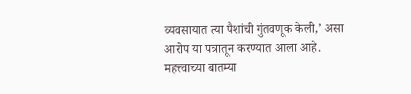व्यवसायात त्या पैशांची गुंतवणूक केली,’ असा आरोप या पत्रातून करण्यात आला आहे.
महत्त्वाच्या बातम्या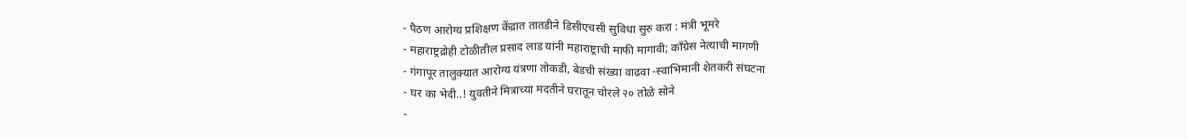- पैठण आरोग्य प्रशिक्षण केंद्रात तातडीने डिसीएचसी सुविधा सुरु करा : मंत्री भूमरे
- महाराष्ट्रद्रोही टोळीतील प्रसाद लाड यांनी महाराष्ट्राची माफी मागावी; काँग्रेस नेत्याची मागणी
- गंगापूर तालुक्यात आरोग्य यंत्रणा तोकडी, बेडची संख्या वाढवा -स्वाभिमानी शेतकरी संघटना
- घर का भेदी..! युवतीने मित्राच्या मदतीने घरातून चोरले २० तोळे सोने
-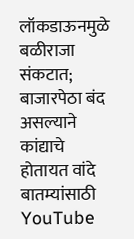लॉकडाऊनमुळे बळीराजा संकटात; बाजारपेठा बंद असल्याने कांद्याचे होतायत वांदे
बातम्यांसाठी YouTube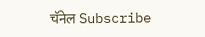चॅनेल Subscribe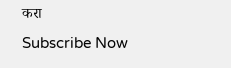करा
Subscribe Now